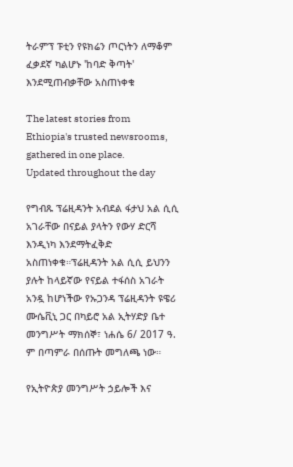ትራምፕ ፑቲን የዩክሬን ጦርነትን ለማቆም ፈቃደኛ ካልሆኑ 'ከባድ ቅጣት' እንደሚጠብቃቸው አስጠነቀቁ

The latest stories from Ethiopia's trusted newsrooms, gathered in one place.
Updated throughout the day

የግብጹ ፕሬዚዳንት አብደል ፋታህ አል ሲሲ አገራቸው በናይል ያላትን የውሃ ድርሻ እንዲነካ እንደማትፈቅድ አስጠነቀቁ።ፕሬዚዳንት አል ሲሲ ይህንን ያሉት ከላይኛው የናይል ተፋሰስ አገራት አንዷ ከሆነችው የኡጋንዳ ፕሬዚዳንት ዩዌሪ ሙሴቪኒ ጋር በካይሮ አል ኢትሃድያ ቤተ መንግሥት ማክሰኞ፣ ነሐሴ 6/ 2017 ዓ. ም በጣምራ በሰጡት መግለጫ ነው።

የኢትዮጵያ መንግሥት ኃይሎች እና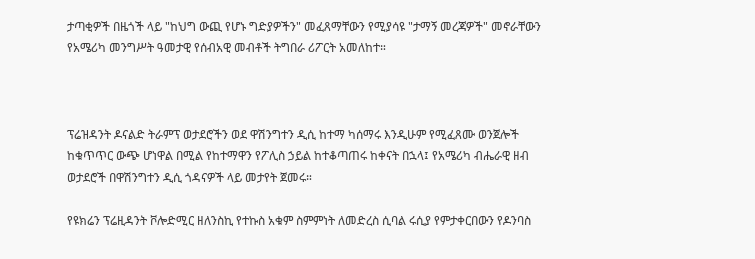ታጣቂዎች በዜጎች ላይ "ከህግ ውጪ የሆኑ ግድያዎችን" መፈጸማቸውን የሚያሳዩ "ታማኝ መረጃዎች" መኖራቸውን የአሜሪካ መንግሥት ዓመታዊ የሰብአዊ መብቶች ትግበራ ሪፖርት አመለከተ።



ፕሬዝዳንት ዶናልድ ትራምፕ ወታደሮችን ወደ ዋሽንግተን ዲሲ ከተማ ካሰማሩ እንዲሁም የሚፈጸሙ ወንጀሎች ከቁጥጥር ውጭ ሆነዋል በሚል የከተማዋን የፖሊስ ኃይል ከተቆጣጠሩ ከቀናት በኋላ፤ የአሜሪካ ብሔራዊ ዘብ ወታደሮች በዋሽንግተን ዲሲ ጎዳናዎች ላይ መታየት ጀመሩ።

የዩክሬን ፕሬዚዳንት ቮሎድሚር ዘለንስኪ የተኩስ አቁም ስምምነት ለመድረስ ሲባል ሩሲያ የምታቀርበውን የዶንባስ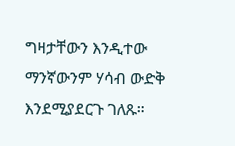ግዛታቸውን እንዲተው ማንኛውንም ሃሳብ ውድቅ እንደሚያደርጉ ገለጹ።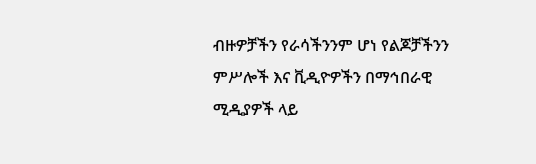ብዙዎቻችን የራሳችንንም ሆነ የልጆቻችንን ምሥሎች እና ቪዲዮዎችን በማኅበራዊ ሚዲያዎች ላይ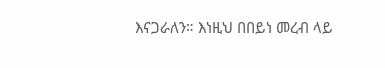እናጋራለን። እነዚህ በበይነ መረብ ላይ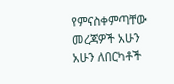የምናስቀምጣቸው መረጃዎች አሁን አሁን ለበርካቶች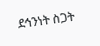ደኅንነት ስጋት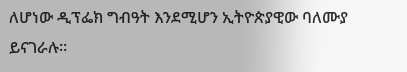ለሆነው ዲፕፌክ ግብዓት እንደሚሆን ኢትዮጵያዊው ባለሙያ ይናገራሉ።